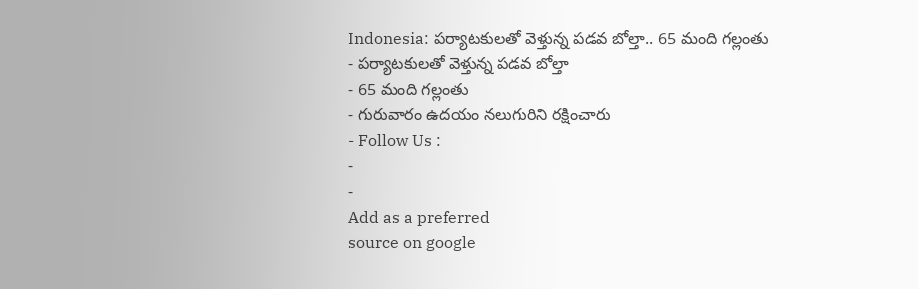Indonesia: పర్యాటకులతో వెళ్తున్న పడవ బోల్తా.. 65 మంది గల్లంతు
- పర్యాటకులతో వెళ్తున్న పడవ బోల్తా
- 65 మంది గల్లంతు
- గురువారం ఉదయం నలుగురిని రక్షించారు
- Follow Us :
-
-
Add as a preferred
source on google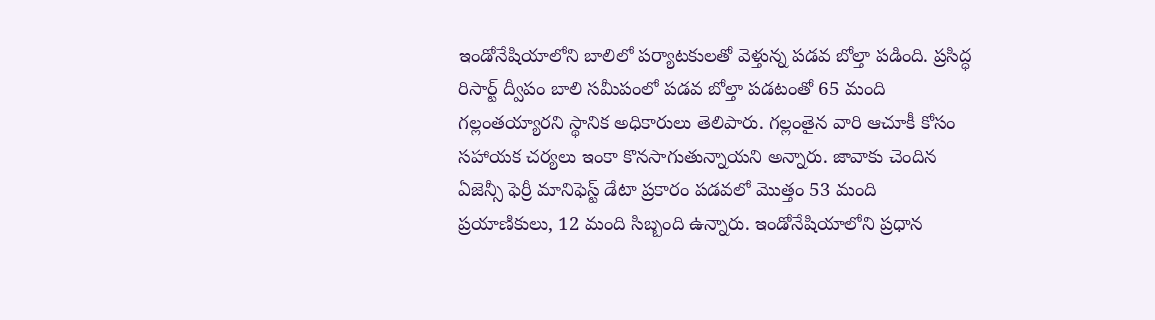ఇండోనేషియాలోని బాలిలో పర్యాటకులతో వెళ్తున్న పడవ బోల్తా పడింది. ప్రసిద్ధ రిసార్ట్ ద్వీపం బాలి సమీపంలో పడవ బోల్తా పడటంతో 65 మంది గల్లంతయ్యారని స్థానిక అధికారులు తెలిపారు. గల్లంతైన వారి ఆచూకీ కోసం సహాయక చర్యలు ఇంకా కొనసాగుతున్నాయని అన్నారు. జావాకు చెందిన ఏజెన్సీ ఫెర్రీ మానిఫెస్ట్ డేటా ప్రకారం పడవలో మొత్తం 53 మంది ప్రయాణికులు, 12 మంది సిబ్బంది ఉన్నారు. ఇండోనేషియాలోని ప్రధాన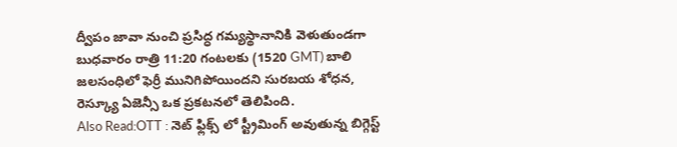ద్వీపం జావా నుంచి ప్రసిద్ధ గమ్యస్థానానికి వెళుతుండగా బుధవారం రాత్రి 11:20 గంటలకు (1520 GMT) బాలి జలసంధిలో ఫెర్రీ మునిగిపోయిందని సురబయ శోధన, రెస్క్యూ ఏజెన్సీ ఒక ప్రకటనలో తెలిపింది.
Also Read:OTT : నెట్ ఫ్లిక్స్ లో స్ట్రీమింగ్ అవుతున్న బిగ్గెస్ట్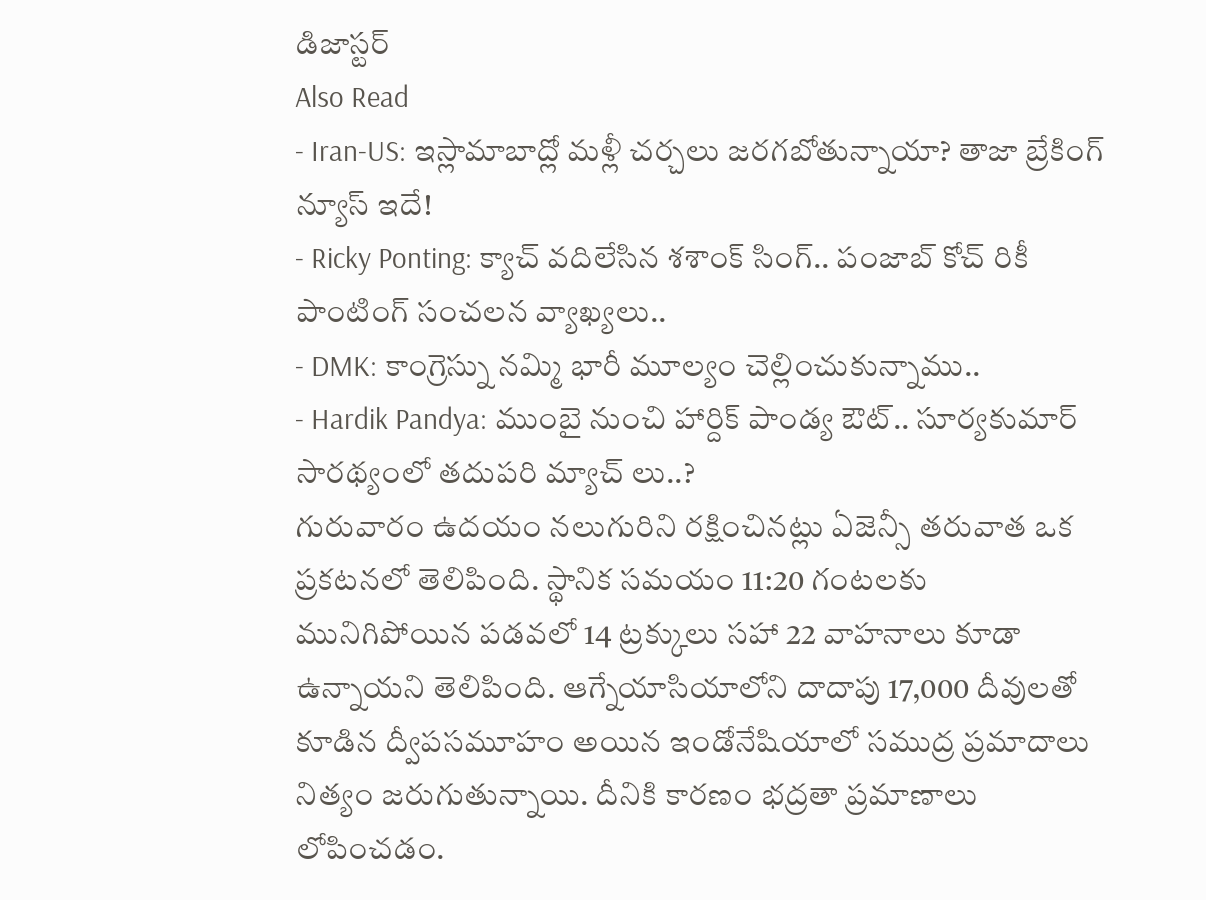డిజాస్టర్
Also Read
- Iran-US: ఇస్లామాబాద్లో మళ్లీ చర్చలు జరగబోతున్నాయా? తాజా బ్రేకింగ్ న్యూస్ ఇదే!
- Ricky Ponting: క్యాచ్ వదిలేసిన శశాంక్ సింగ్.. పంజాబ్ కోచ్ రికీ పాంటింగ్ సంచలన వ్యాఖ్యలు..
- DMK: కాంగ్రెస్ను నమ్మి భారీ మూల్యం చెల్లించుకున్నాము..
- Hardik Pandya: ముంబై నుంచి హార్దిక్ పాండ్య ఔట్.. సూర్యకుమార్ సారథ్యంలో తదుపరి మ్యాచ్ లు..?
గురువారం ఉదయం నలుగురిని రక్షించినట్లు ఏజెన్సీ తరువాత ఒక ప్రకటనలో తెలిపింది. స్థానిక సమయం 11:20 గంటలకు మునిగిపోయిన పడవలో 14 ట్రక్కులు సహా 22 వాహనాలు కూడా ఉన్నాయని తెలిపింది. ఆగ్నేయాసియాలోని దాదాపు 17,000 దీవులతో కూడిన ద్వీపసమూహం అయిన ఇండోనేషియాలో సముద్ర ప్రమాదాలు నిత్యం జరుగుతున్నాయి. దీనికి కారణం భద్రతా ప్రమాణాలు లోపించడం.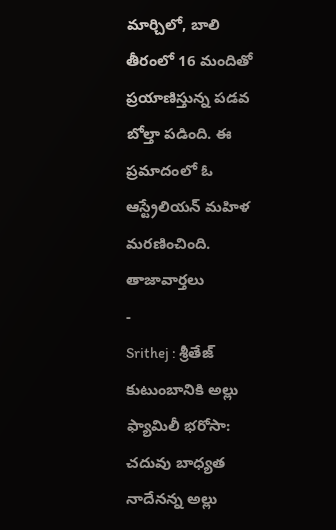మార్చిలో, బాలి తీరంలో 16 మందితో ప్రయాణిస్తున్న పడవ బోల్తా పడింది. ఈ ప్రమాదంలో ఓ ఆస్ట్రేలియన్ మహిళ మరణించింది.
తాజావార్తలు
-
Srithej : శ్రీతేజ్ కుటుంబానికి అల్లు ఫ్యామిలీ భరోసా: చదువు బాధ్యత నాదేనన్న అల్లు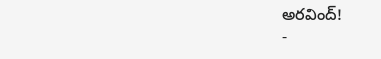అరవింద్!
-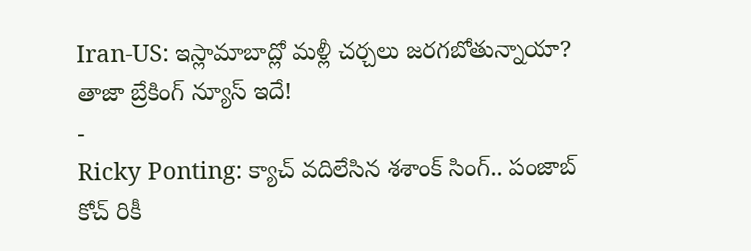Iran-US: ఇస్లామాబాద్లో మళ్లీ చర్చలు జరగబోతున్నాయా? తాజా బ్రేకింగ్ న్యూస్ ఇదే!
-
Ricky Ponting: క్యాచ్ వదిలేసిన శశాంక్ సింగ్.. పంజాబ్ కోచ్ రికీ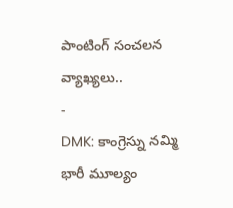పాంటింగ్ సంచలన వ్యాఖ్యలు..
-
DMK: కాంగ్రెస్ను నమ్మి భారీ మూల్యం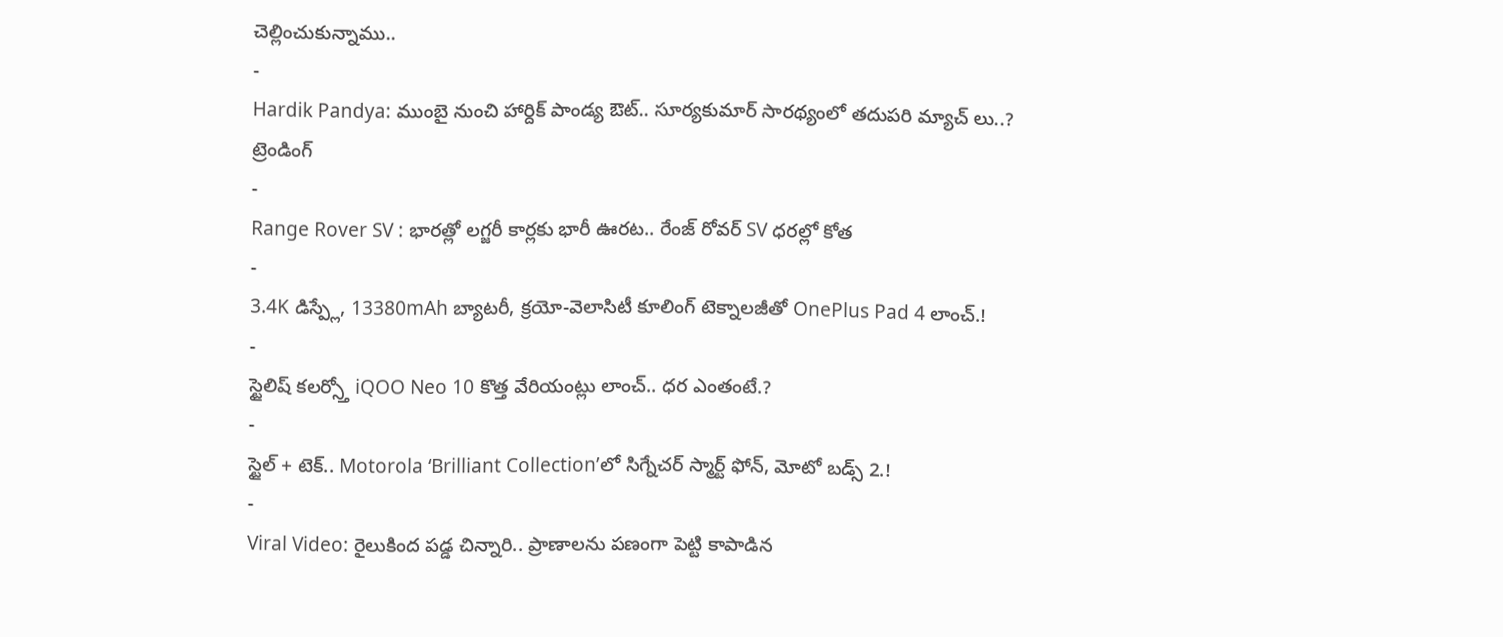చెల్లించుకున్నాము..
-
Hardik Pandya: ముంబై నుంచి హార్దిక్ పాండ్య ఔట్.. సూర్యకుమార్ సారథ్యంలో తదుపరి మ్యాచ్ లు..?
ట్రెండింగ్
-
Range Rover SV : భారత్లో లగ్జరీ కార్లకు భారీ ఊరట.. రేంజ్ రోవర్ SV ధరల్లో కోత
-
3.4K డిస్ప్లే, 13380mAh బ్యాటరీ, క్రయో-వెలాసిటీ కూలింగ్ టెక్నాలజీతో OnePlus Pad 4 లాంచ్.!
-
స్టైలిష్ కలర్స్తో iQOO Neo 10 కొత్త వేరియంట్లు లాంచ్.. ధర ఎంతంటే.?
-
స్టైల్ + టెక్.. Motorola ‘Brilliant Collection’లో సిగ్నేచర్ స్మార్ట్ ఫోన్, మోటో బడ్స్ 2.!
-
Viral Video: రైలుకింద పడ్డ చిన్నారి.. ప్రాణాలను పణంగా పెట్టి కాపాడిన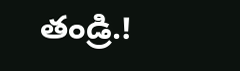తండ్రి.!